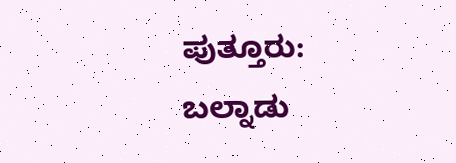ಪುತ್ತೂರು: ಬಲ್ನಾಡು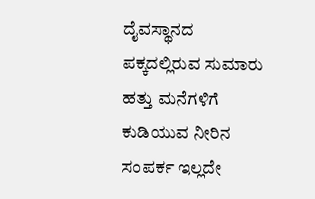ದೈವಸ್ಥಾನದ ಪಕ್ಕದಲ್ಲಿರುವ ಸುಮಾರು ಹತ್ತು ಮನೆಗಳಿಗೆ ಕುಡಿಯುವ ನೀರಿನ ಸಂಪರ್ಕ ಇಲ್ಲದೇ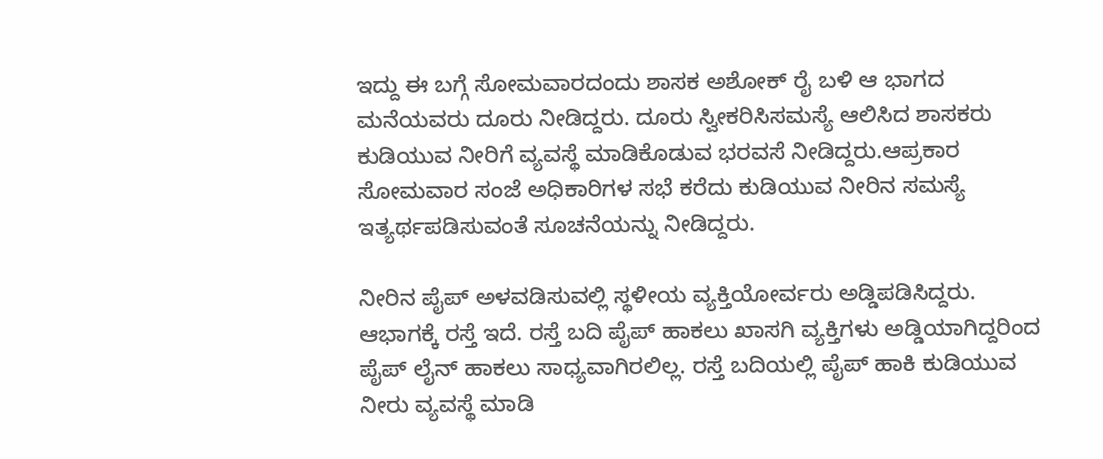ಇದ್ದು ಈ ಬಗ್ಗೆ ಸೋಮವಾರದಂದು ಶಾಸಕ ಅಶೋಕ್ ರೈ ಬಳಿ ಆ ಭಾಗದ ಮನೆಯವರು ದೂರು ನೀಡಿದ್ದರು. ದೂರು ಸ್ವೀಕರಿಸಿ‌ಸಮಸ್ಯೆ ಆಲಿಸಿದ ಶಾಸಕರು ಕುಡಿಯುವ ನೀರಿಗೆ ವ್ಯವಸ್ಥೆ ಮಾಡಿಕೊಡುವ ಭರವಸೆ ನೀಡಿದ್ದರು.ಆಪ್ರಕಾರ ಸೋಮವಾರ ಸಂಜೆ ಅಧಿಕಾರಿಗಳ ಸಭೆ ಕರೆದು ಕುಡಿಯುವ ನೀರಿನ ಸಮಸ್ಯೆ ಇತ್ಯರ್ಥಪಡಿಸುವಂತೆ ಸೂಚನೆಯನ್ನು ನೀಡಿದ್ದರು.

ನೀರಿನ ಪೈಪ್ ಅಳವಡಿಸುವಲ್ಲಿ ಸ್ಥಳೀಯ ವ್ಯಕ್ತಿಯೋರ್ವರು ಅಡ್ಡಿಪಡಿಸಿದ್ದರು.  ಆಭಾಗಕ್ಕೆ ರಸ್ತೆ ಇದೆ. ರಸ್ತೆ ಬದಿ ಪೈಪ್ ಹಾಕಲು ಖಾಸಗಿ ವ್ಯಕ್ತಿಗಳು ಅಡ್ಡಿಯಾಗಿದ್ದರಿಂದ ಪೈಪ್ ಲೈನ್ ಹಾಕಲು ಸಾಧ್ಯವಾಗಿರಲಿಲ್ಲ. ರಸ್ತೆ ಬದಿಯಲ್ಲಿ ಪೈಪ್ ಹಾಕಿ ಕುಡಿಯುವ ನೀರು ವ್ಯವಸ್ಥೆ ಮಾಡಿ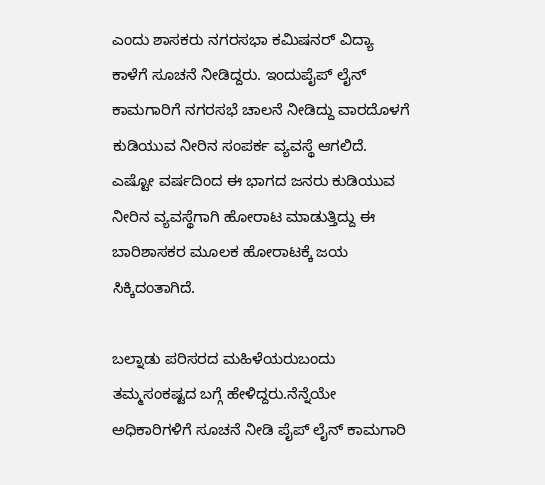ಎಂದು ಶಾಸಕರು ನಗರಸಭಾ ಕಮಿಷನರ್ ವಿದ್ಯಾ ಕಾಳೆಗೆ ಸೂಚನೆ ನೀಡಿದ್ದರು. ಇಂದು‌ಪೈಪ್ ಲೈನ್ ಕಾಮಗಾರಿಗೆ ನಗರಸಭೆ ಚಾಲನೆ ನೀಡಿದ್ದು ವಾರದೊಳಗೆ ಕುಡಿಯುವ ನೀರಿನ ಸಂಪರ್ಕ ವ್ಯವಸ್ಥೆ ಆಗಲಿದೆ.
ಎಷ್ಟೋ ವರ್ಷದಿಂದ ಈ ಭಾಗದ ಜನರು ಕುಡಿಯುವ ನೀರಿನ ವ್ಯವಸ್ಥೆಗಾಗಿ ಹೋರಾಟ ಮಾಡುತ್ತಿದ್ದು ಈ ಬಾರಿ‌ಶಾಸಕರ ಮೂಲಕ ಹೋರಾಟಕ್ಕೆ ಜಯ ಸಿಕ್ಕಿದಂತಾಗಿದೆ.

ಬಲ್ನಾಡು ಪರಿಸರದ ಮಹಿಳೆಯರು‌ಬಂದು ತಮ್ಮ‌ಸಂಕಷ್ಟದ ಬಗ್ಗೆ ಹೇಳಿದ್ದರು.ನೆನ್ನೆಯೇ ಅಧಿಕಾರಿಗಳಿಗೆ ಸೂಚನೆ ನೀಡಿ ಪೈಪ್ ಲೈನ್ ಕಾಮಗಾರಿ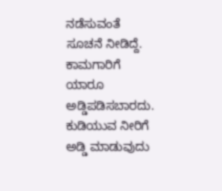ನಡೆಸುವಂತೆ ಸೂಚನೆ ನೀಡಿದ್ದೆ. ಕಾಮಗಾರಿಗೆ ಯಾರೂ ಅಡ್ಡಿಪಡಿಸಬಾರದು. ಕುಡಿಯುವ ನೀರಿಗೆ ಅಡ್ಡಿ ಮಾಡುವುದು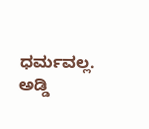ಧರ್ಮವಲ್ಲ. ಅಡ್ಡಿ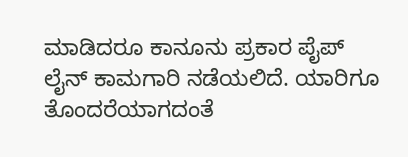ಮಾಡಿದರೂ ಕಾನೂನು ಪ್ರಕಾರ ಪೈಪ್ ಲೈನ್ ಕಾಮಗಾರಿ ನಡೆಯಲಿದೆ. ಯಾರಿಗೂ ತೊಂದರೆಯಾಗದಂತೆ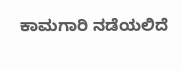ಕಾಮಗಾರಿ ನಡೆಯಲಿದೆ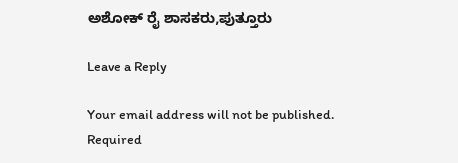ಅಶೋಕ್ ರೈ ಶಾಸಕರು,ಪುತ್ತೂರು

Leave a Reply

Your email address will not be published. Required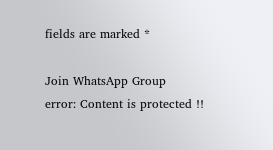fields are marked *

Join WhatsApp Group
error: Content is protected !!